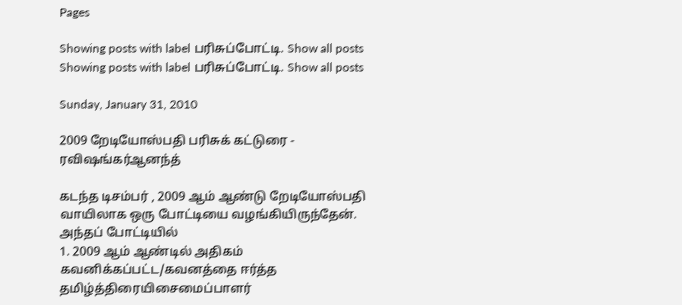Pages

Showing posts with label பரிசுப்போட்டி. Show all posts
Showing posts with label பரிசுப்போட்டி. Show all posts

Sunday, January 31, 2010

2009 றேடியோஸ்பதி பரிசுக் கட்டுரை - ரவிஷங்கர்ஆனந்த்

கடந்த டிசம்பர் , 2009 ஆம் ஆண்டு றேடியோஸ்பதி வாயிலாக ஒரு போட்டியை வழங்கியிருந்தேன். அந்தப் போட்டியில்
1. 2009 ஆம் ஆண்டில் அதிகம் கவனிக்கப்பட்ட/கவனத்தை ஈர்த்த தமிழ்த்திரையிசைமைப்பாளர்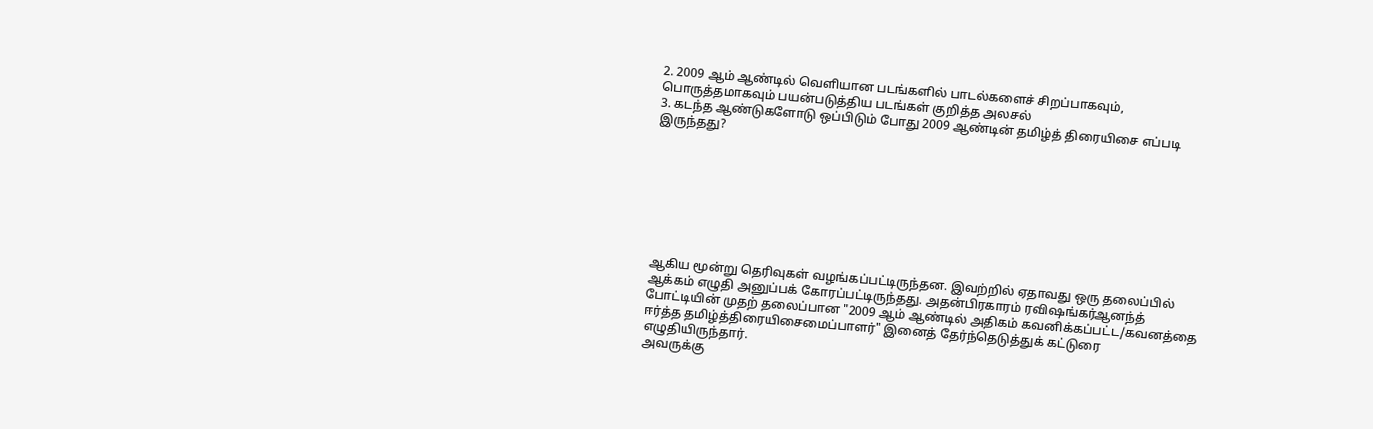2. 2009 ஆம் ஆண்டில் வெளியான படங்களில் பாடல்களைச் சிறப்பாகவும், பொருத்தமாகவும் பயன்படுத்திய படங்கள் குறித்த அலசல்
3. கடந்த ஆண்டுகளோடு ஒப்பிடும் போது 2009 ஆண்டின் தமிழ்த் திரையிசை எப்படி இருந்தது?








ஆகிய மூன்று தெரிவுகள் வழங்கப்பட்டிருந்தன. இவற்றில் ஏதாவது ஒரு தலைப்பில் ஆக்கம் எழுதி அனுப்பக் கோரப்பட்டிருந்தது. அதன்பிரகாரம் ரவிஷங்கர்ஆனந்த் போட்டியின் முதற் தலைப்பான "2009 ஆம் ஆண்டில் அதிகம் கவனிக்கப்பட்ட/கவனத்தை ஈர்த்த தமிழ்த்திரையிசைமைப்பாளர்" இனைத் தேர்ந்தெடுத்துக் கட்டுரை எழுதியிருந்தார்.
அவருக்கு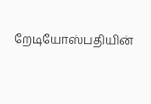றேடியோஸ்பதியின்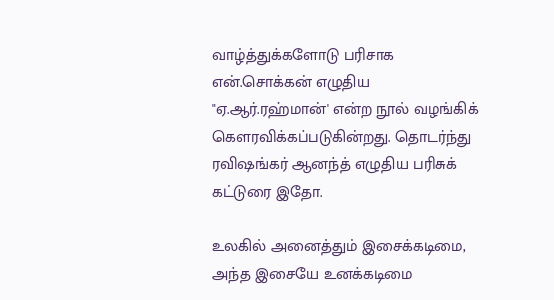வாழ்த்துக்களோடு பரிசாக என்.சொக்கன் எழுதிய "ஏ.ஆர்.ரஹ்மான்' என்ற நூல் வழங்கிக் கெளரவிக்கப்படுகின்றது. தொடர்ந்து ரவிஷங்கர் ஆனந்த் எழுதிய பரிசுக் கட்டுரை இதோ.

உலகில் அனைத்தும் இசைக்கடிமை, அந்த இசையே உனக்கடிமை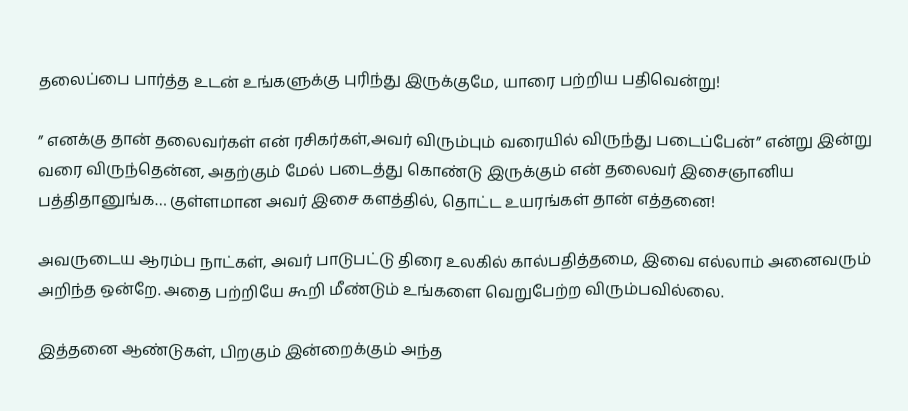தலைப்பை பார்த்த உடன் உங்களுக்கு புரிந்து இருக்குமே, யாரை பற்றிய பதிவென்று!

” எனக்கு தான் தலைவர்கள் என் ரசிகர்கள்,அவர் விரும்பும் வரையில் விருந்து படைப்பேன்” என்று இன்று வரை விருந்தென்ன, அதற்கும் மேல் படைத்து கொண்டு இருக்கும் என் தலைவர் இசைஞானிய பத்திதானுங்க… குள்ளமான அவர் இசை களத்தில், தொட்ட உயரங்கள் தான் எத்தனை!

அவருடைய ஆரம்ப நாட்கள், அவர் பாடுபட்டு திரை உலகில் கால்பதித்தமை, இவை எல்லாம் அனைவரும் அறிந்த ஒன்றே. அதை பற்றியே கூறி மீண்டும் உங்களை வெறுபேற்ற விரும்பவில்லை.

இத்தனை ஆண்டுகள், பிறகும் இன்றைக்கும் அந்த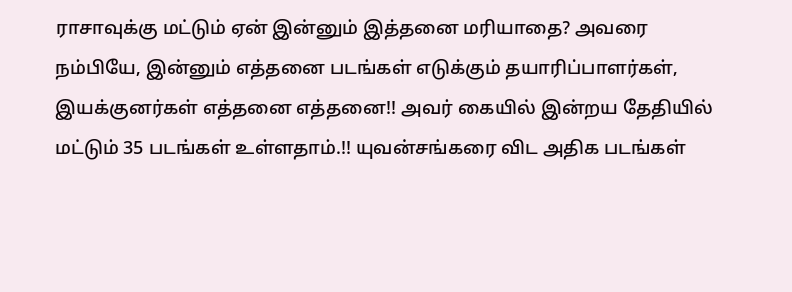ராசாவுக்கு மட்டும் ஏன் இன்னும் இத்தனை மரியாதை? அவரை நம்பியே, இன்னும் எத்தனை படங்கள் எடுக்கும் தயாரிப்பாளர்கள், இயக்குனர்கள் எத்தனை எத்தனை!! அவர் கையில் இன்றய தேதியில் மட்டும் 35 படங்கள் உள்ளதாம்.!! யுவன்சங்கரை விட அதிக படங்கள்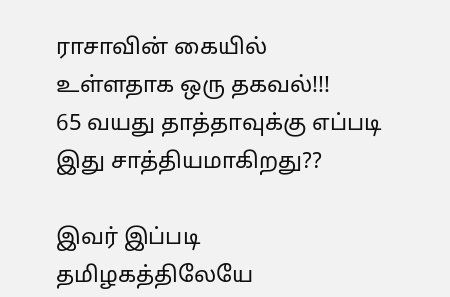ராசாவின் கையில் உள்ளதாக ஒரு தகவல்!!!
65 வயது தாத்தாவுக்கு எப்படி இது சாத்தியமாகிறது??

இவர் இப்படி தமிழகத்திலேயே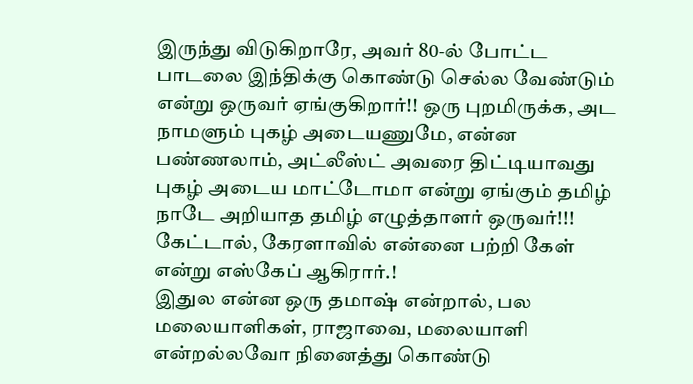இருந்து விடுகிறாரே, அவர் 80-ல் போட்ட பாடலை இந்திக்கு கொண்டு செல்ல வேண்டும் என்று ஒருவர் ஏங்குகிறார்!! ஒரு புறமிருக்க, அட நாமளும் புகழ் அடையணுமே, என்ன பண்ணலாம், அட்லீஸ்ட் அவரை திட்டியாவது புகழ் அடைய மாட்டோமா என்று ஏங்கும் தமிழ் நாடே அறியாத தமிழ் எழுத்தாளர் ஒருவர்!!! கேட்டால், கேரளாவில் என்னை பற்றி கேள் என்று எஸ்கேப் ஆகிரார்.!
இதுல என்ன ஒரு தமாஷ் என்றால், பல மலையாளிகள், ராஜாவை, மலையாளி என்றல்லவோ நினைத்து கொண்டு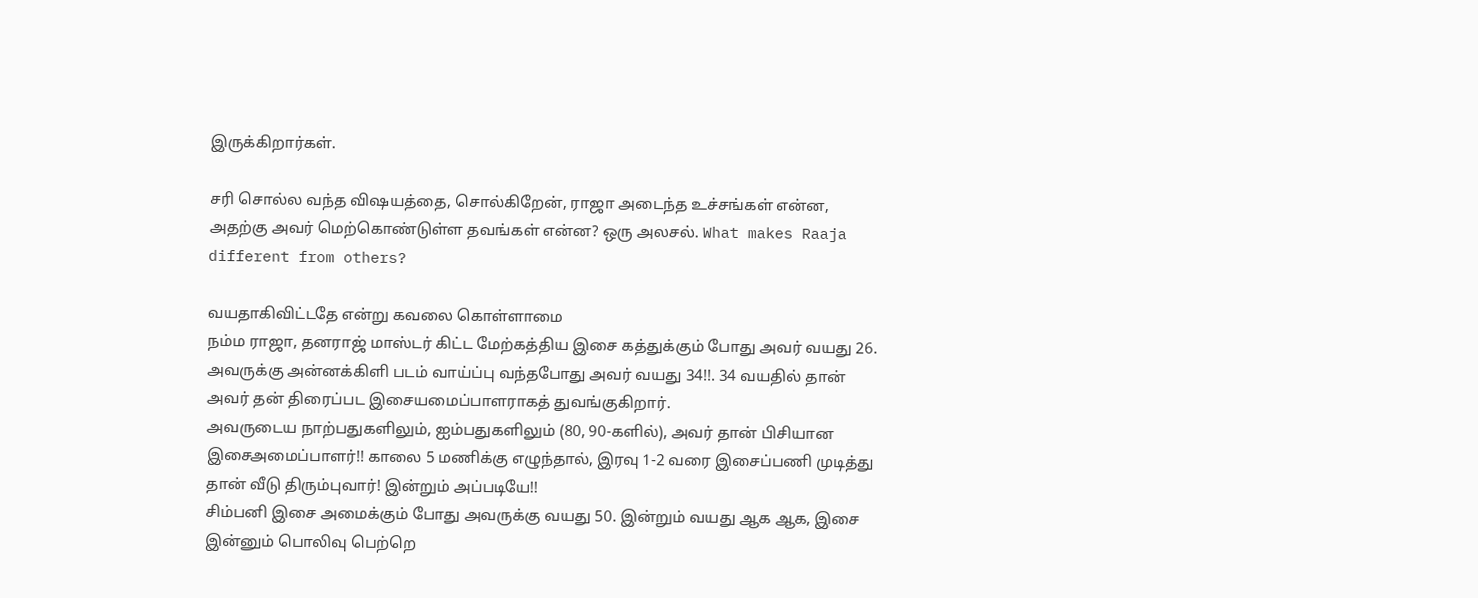இருக்கிறார்கள்.

சரி சொல்ல வந்த விஷயத்தை, சொல்கிறேன், ராஜா அடைந்த உச்சங்கள் என்ன, அதற்கு அவர் மெற்கொண்டுள்ள தவங்கள் என்ன? ஒரு அலசல். What makes Raaja different from others?

வயதாகிவிட்டதே என்று கவலை கொள்ளாமை
நம்ம ராஜா, தனராஜ் மாஸ்டர் கிட்ட மேற்கத்திய இசை கத்துக்கும் போது அவர் வயது 26. அவருக்கு அன்னக்கிளி படம் வாய்ப்பு வந்தபோது அவர் வயது 34!!. 34 வயதில் தான் அவர் தன் திரைப்பட இசையமைப்பாளராகத் துவங்குகிறார்.
அவருடைய நாற்பதுகளிலும், ஐம்பதுகளிலும் (80, 90-களில்), அவர் தான் பிசியான இசைஅமைப்பாளர்!! காலை 5 மணிக்கு எழுந்தால், இரவு 1-2 வரை இசைப்பணி முடித்து தான் வீடு திரும்புவார்! இன்றும் அப்படியே!!
சிம்பனி இசை அமைக்கும் போது அவருக்கு வயது 50. இன்றும் வயது ஆக ஆக, இசை இன்னும் பொலிவு பெற்றெ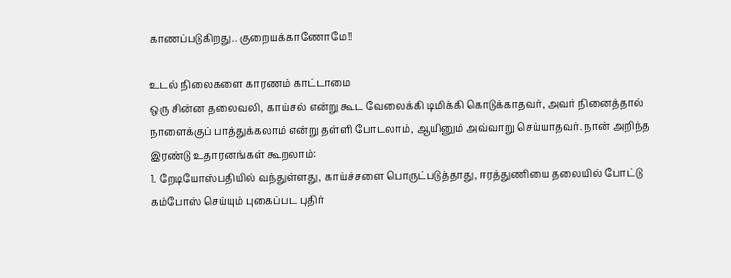காணப்படுகிறது.. குறையக்காணோமே!!

உடல் நிலைகளை காரணம் காட்டாமை
ஒரு சின்ன தலைவலி, காய்சல் என்று கூட வேலைக்கி டிமிக்கி கொடுக்காதவர், அவர் நினைத்தால் நாளைக்குப் பாத்துக்கலாம் என்று தள்ளி போடலாம், ஆயினும் அவ்வாறு செய்யாதவர். நான் அறிந்த இரண்டு உதாரனங்கள் கூறலாம்:
1. றேடியோஸ்பதியில் வந்துள்ளது, காய்ச்சளை பொருட்படுத்தாது, ஈரத்துணியை தலையில் போட்டு கம்போஸ் செய்யும் புகைப்பட புதிர்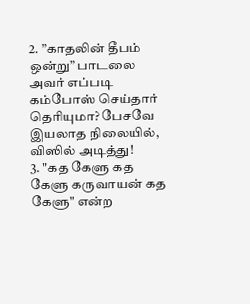2. ”காதலின் தீபம் ஒன்று” பாடலை அவர் எப்படி கம்போஸ் செய்தார் தெரியுமா? பேசவே இயலாத நிலையில், விஸில் அடித்து!
3. "கத கேளு கத கேளு கருவாயன் கத கேளு" என்ற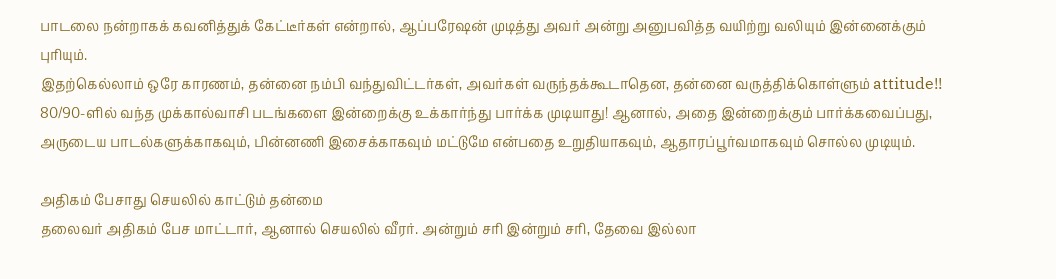பாடலை நன்றாகக் கவனித்துக் கேட்டீர்கள் என்றால், ஆப்பரேஷன் முடித்து அவர் அன்று அனுபவித்த வயிற்று வலியும் இன்னைக்கும் புரியும்.
இதற்கெல்லாம் ஒரே காரணம், தன்னை நம்பி வந்துவிட்டர்கள், அவர்கள் வருந்தக்கூடாதென, தன்னை வருத்திக்கொள்ளும் attitude!!
80/90-ளில் வந்த முக்கால்வாசி படங்களை இன்றைக்கு உக்கார்ந்து பார்க்க முடியாது! ஆனால், அதை இன்றைக்கும் பார்க்கவைப்பது, அருடைய பாடல்களுக்காகவும், பின்னணி இசைக்காகவும் மட்டுமே என்பதை உறுதியாகவும், ஆதாரப்பூர்வமாகவும் சொல்ல முடியும்.

அதிகம் பேசாது செயலில் காட்டும் தன்மை
தலைவர் அதிகம் பேச மாட்டார், ஆனால் செயலில் வீரர். அன்றும் சரி இன்றும் சரி, தேவை இல்லா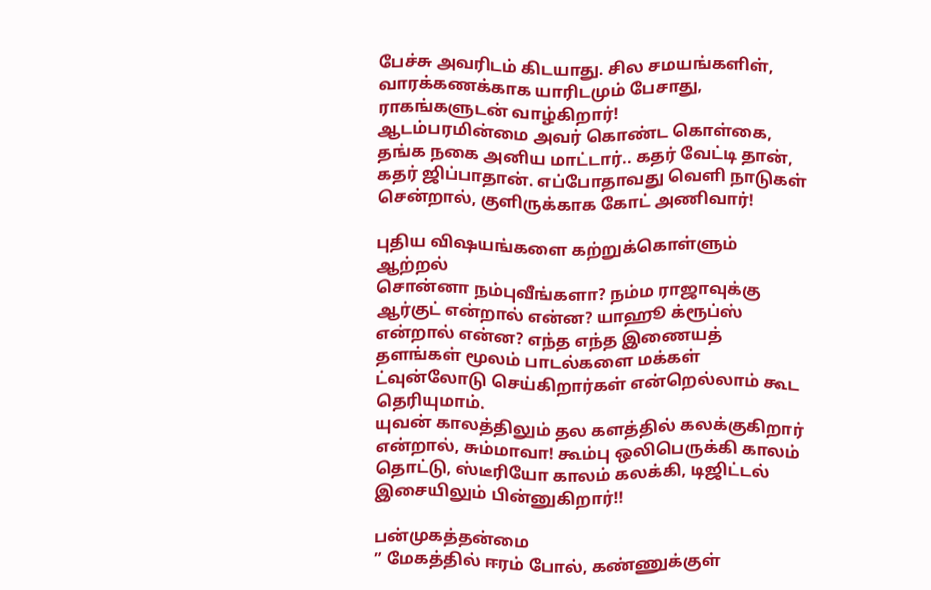பேச்சு அவரிடம் கிடயாது. சில சமயங்களிள், வாரக்கணக்காக யாரிடமும் பேசாது, ராகங்களுடன் வாழ்கிறார்!
ஆடம்பரமின்மை அவர் கொண்ட கொள்கை, தங்க நகை அனிய மாட்டார்.. கதர் வேட்டி தான், கதர் ஜிப்பாதான். எப்போதாவது வெளி நாடுகள் சென்றால், குளிருக்காக கோட் அணிவார்!

புதிய விஷயங்களை கற்றுக்கொள்ளும் ஆற்றல்
சொன்னா நம்புவீங்களா? நம்ம ராஜாவுக்கு ஆர்குட் என்றால் என்ன? யாஹூ க்ரூப்ஸ் என்றால் என்ன? எந்த எந்த இணையத் தளங்கள் மூலம் பாடல்களை மக்கள் ட்வுன்லோடு செய்கிறார்கள் என்றெல்லாம் கூட தெரியுமாம்.
யுவன் காலத்திலும் தல களத்தில் கலக்குகிறார் என்றால், சும்மாவா! கூம்பு ஒலிபெருக்கி காலம் தொட்டு, ஸ்டீரியோ காலம் கலக்கி, டிஜிட்டல் இசையிலும் பின்னுகிறார்!!

பன்முகத்தன்மை
” மேகத்தில் ஈரம் போல், கண்ணுக்குள்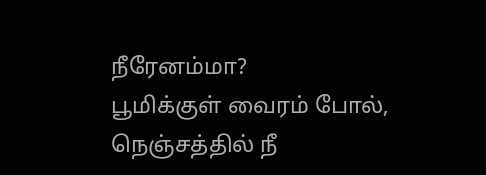நீரேனம்மா?
பூமிக்குள் வைரம் போல், நெஞ்சத்தில் நீ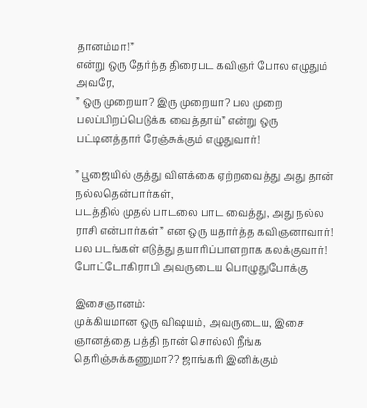தானம்மா!”
என்று ஒரு தேர்ந்த திரைபட கவிஞர் போல எழுதும் அவரே,
” ஒரு முறையா? இரு முறையா? பல முறை
பலப்பிறப்பெடுக்க வைத்தாய்” என்று ஒரு பட்டினத்தார் ரேஞ்சுக்கும் எழுதுவார்!

” பூஜையில் குத்து விளக்கை ஏற்றவைத்து அது தான் நல்லதென்பார்கள்,
படத்தில் முதல் பாடலை பாட வைத்து, அது நல்ல ராசி என்பார்கள்” என ஒரு யதார்த்த கவிஞனாவார்!
பல படங்கள் எடுத்து தயாரிப்பாளறாக கலக்குவார்!
போட்டோகிராபி அவருடைய பொழுதுபோக்கு

இசைஞானம்:
முக்கியமான ஒரு விஷயம், அவருடைய, இசை ஞானத்தை பத்தி நான் சொல்லி நீங்க தெரிஞ்சுக்கணுமா?? ஜாங்கரி இனிக்கும்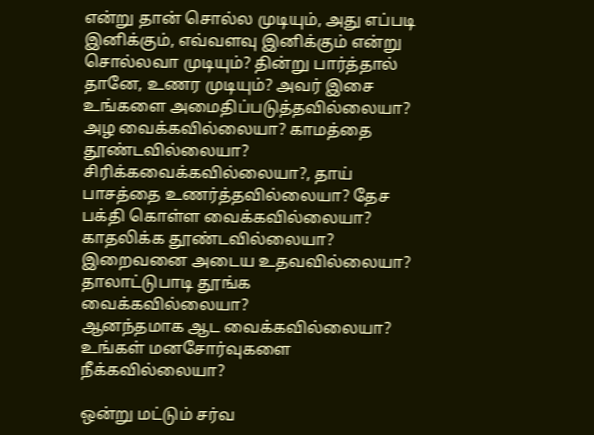என்று தான் சொல்ல முடியும், அது எப்படி இனிக்கும், எவ்வளவு இனிக்கும் என்று சொல்லவா முடியும்? தின்று பார்த்தால் தானே, உணர முடியும்? அவர் இசை உங்களை அமைதிப்படுத்தவில்லையா? அழ வைக்கவில்லையா? காமத்தை தூண்டவில்லையா? சிரிக்கவைக்கவில்லையா?, தாய் பாசத்தை உணர்த்தவில்லையா? தேச பக்தி கொள்ள வைக்கவில்லையா?
காதலிக்க தூண்டவில்லையா? இறைவனை அடைய உதவவில்லையா? தாலாட்டுபாடி தூங்க வைக்கவில்லையா?
ஆனந்தமாக ஆட வைக்கவில்லையா? உங்கள் மனசோர்வுகளை நீக்கவில்லையா?

ஒன்று மட்டும் சர்வ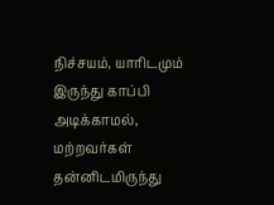நிச்சயம், யாரிடமும் இருந்து காப்பி அடிக்காமல், மற்றவர்கள் தன்னிடமிருந்து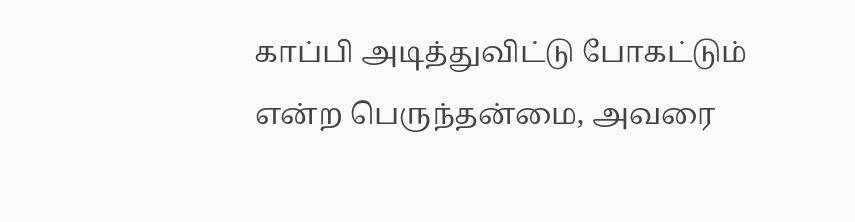காப்பி அடித்துவிட்டு போகட்டும் என்ற பெருந்தன்மை, அவரை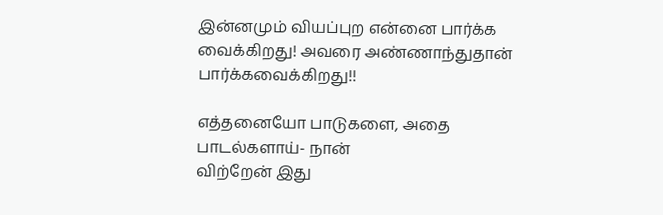இன்னமும் வியப்புற என்னை பார்க்க வைக்கிறது! அவரை அண்ணாந்துதான் பார்க்கவைக்கிறது!!

எத்தனையோ பாடுகளை, அதை பாடல்களாய்- நான்
விற்றேன் இது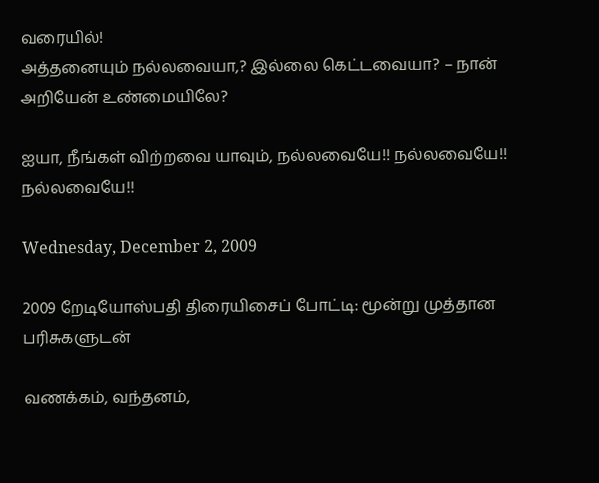வரையில்!
அத்தனையும் நல்லவையா,? இல்லை கெட்டவையா? – நான்
அறியேன் உண்மையிலே?

ஐயா, நீங்கள் விற்றவை யாவும், நல்லவையே!! நல்லவையே!! நல்லவையே!!

Wednesday, December 2, 2009

2009 றேடியோஸ்பதி திரையிசைப் போட்டி: மூன்று முத்தான பரிசுகளுடன்

வணக்கம், வந்தனம்,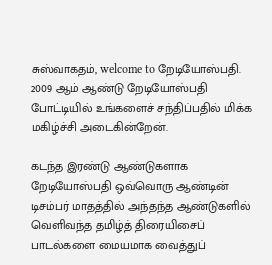சுஸ்வாகதம், welcome to றேடியோஸ்பதி.
2009 ஆம் ஆண்டு றேடியோஸ்பதி போட்டியில் உங்களைச் சந்திப்பதில் மிக்க மகிழ்ச்சி அடைகின்றேன்.

கடந்த இரண்டு ஆண்டுகளாக றேடியோஸ்பதி ஒவ்வொரு ஆண்டின் டிசம்பர் மாதத்தில் அந்தந்த ஆண்டுகளில் வெளிவந்த தமிழ்த் திரையிசைப் பாடல்களை மையமாக வைத்துப்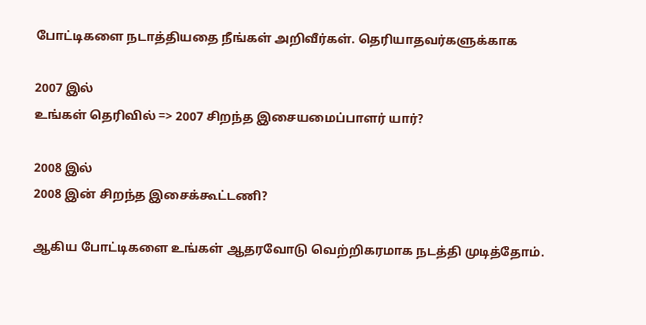போட்டிகளை நடாத்தியதை நீங்கள் அறிவீர்கள். தெரியாதவர்களுக்காக

2007 இல்
உங்கள் தெரிவில் => 2007 சிறந்த இசையமைப்பாளர் யார்?

2008 இல்
2008 இன் சிறந்த இசைக்கூட்டணி?

ஆகிய போட்டிகளை உங்கள் ஆதரவோடு வெற்றிகரமாக நடத்தி முடித்தோம்.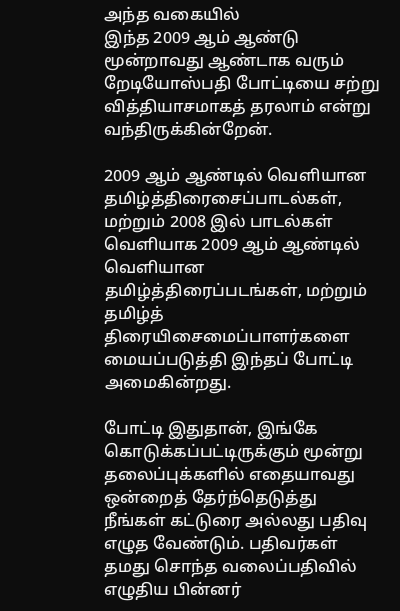அந்த வகையில்
இந்த 2009 ஆம் ஆண்டு மூன்றாவது ஆண்டாக வரும் றேடியோஸ்பதி போட்டியை சற்று வித்தியாசமாகத் தரலாம் என்று வந்திருக்கின்றேன்.

2009 ஆம் ஆண்டில் வெளியான தமிழ்த்திரைசைப்பாடல்கள், மற்றும் 2008 இல் பாடல்கள் வெளியாக 2009 ஆம் ஆண்டில் வெளியான தமிழ்த்திரைப்படங்கள், மற்றும் தமிழ்த் திரையிசைமைப்பாளர்களை மையப்படுத்தி இந்தப் போட்டி அமைகின்றது.

போட்டி இதுதான், இங்கே கொடுக்கப்பட்டிருக்கும் மூன்று தலைப்புக்களில் எதையாவது ஒன்றைத் தேர்ந்தெடுத்து நீங்கள் கட்டுரை அல்லது பதிவு எழுத வேண்டும். பதிவர்கள் தமது சொந்த வலைப்பதிவில் எழுதிய பின்னர்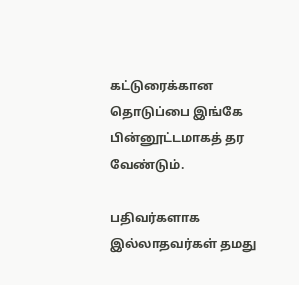கட்டுரைக்கான தொடுப்பை இங்கே பின்னூட்டமாகத் தர வேண்டும்.

பதிவர்களாக இல்லாதவர்கள் தமது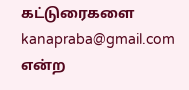கட்டுரைகளை kanapraba@gmail.com என்ற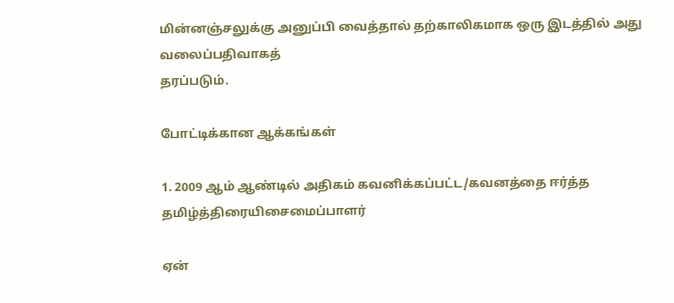மின்னஞ்சலுக்கு அனுப்பி வைத்தால் தற்காலிகமாக ஒரு இடத்தில் அது வலைப்பதிவாகத்
தரப்படும்.

போட்டிக்கான ஆக்கங்கள்

1. 2009 ஆம் ஆண்டில் அதிகம் கவனிக்கப்பட்ட/கவனத்தை ஈர்த்த தமிழ்த்திரையிசைமைப்பாளர்

ஏன்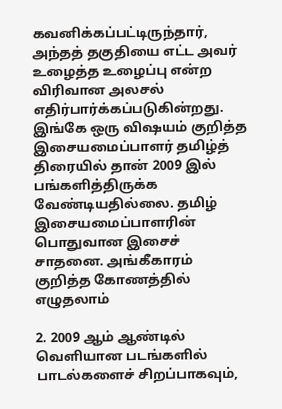கவனிக்கப்பட்டிருந்தார், அந்தத் தகுதியை எட்ட அவர் உழைத்த உழைப்பு என்ற விரிவான அலசல் எதிர்பார்க்கப்படுகின்றது. இங்கே ஒரு விஷயம் குறித்த இசையமைப்பாளர் தமிழ்த் திரையில் தான் 2009 இல் பங்களித்திருக்க வேண்டியதில்லை. தமிழ் இசையமைப்பாளரின் பொதுவான இசைச் சாதனை. அங்கீகாரம் குறித்த கோணத்தில் எழுதலாம்

2. 2009 ஆம் ஆண்டில் வெளியான படங்களில் பாடல்களைச் சிறப்பாகவும்,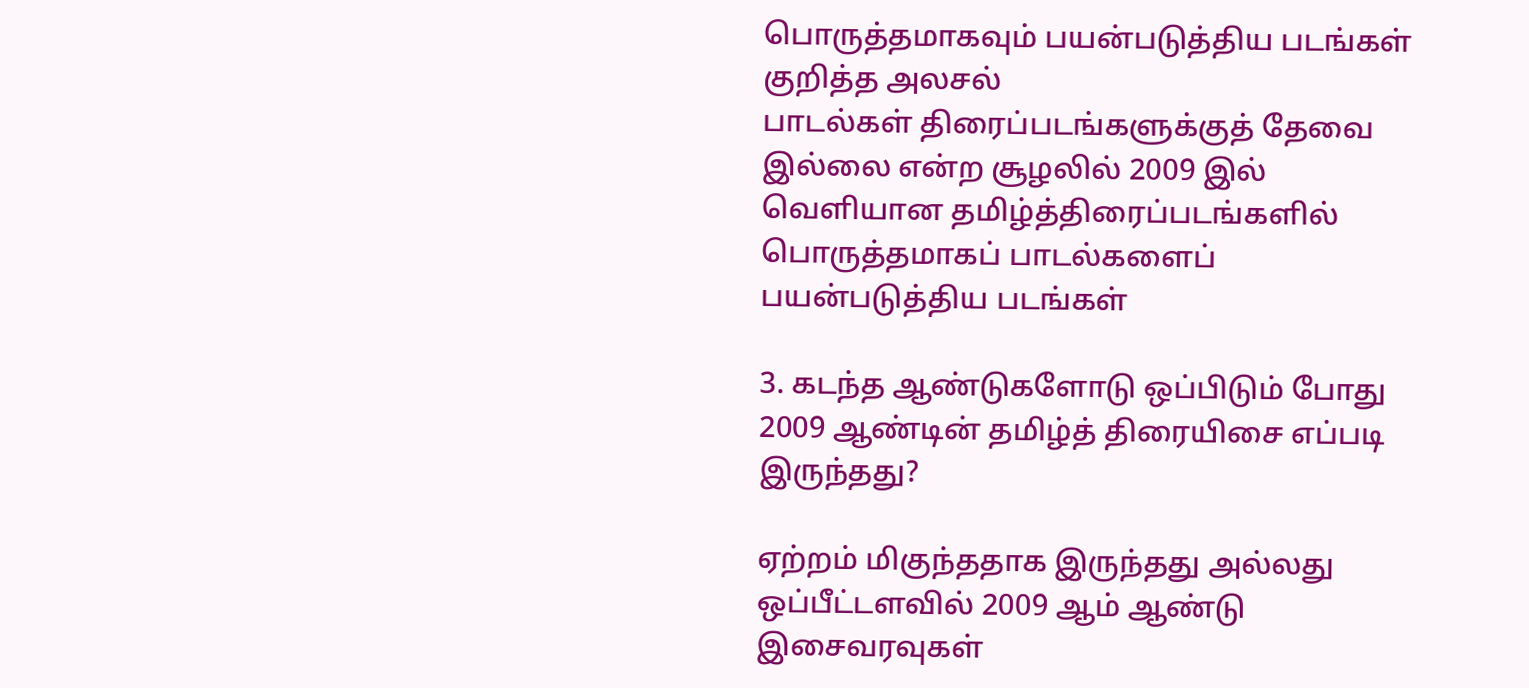பொருத்தமாகவும் பயன்படுத்திய படங்கள் குறித்த அலசல்
பாடல்கள் திரைப்படங்களுக்குத் தேவை இல்லை என்ற சூழலில் 2009 இல் வெளியான தமிழ்த்திரைப்படங்களில் பொருத்தமாகப் பாடல்களைப் பயன்படுத்திய படங்கள்

3. கடந்த ஆண்டுகளோடு ஒப்பிடும் போது 2009 ஆண்டின் தமிழ்த் திரையிசை எப்படி இருந்தது?

ஏற்றம் மிகுந்ததாக இருந்தது அல்லது ஒப்பீட்டளவில் 2009 ஆம் ஆண்டு இசைவரவுகள்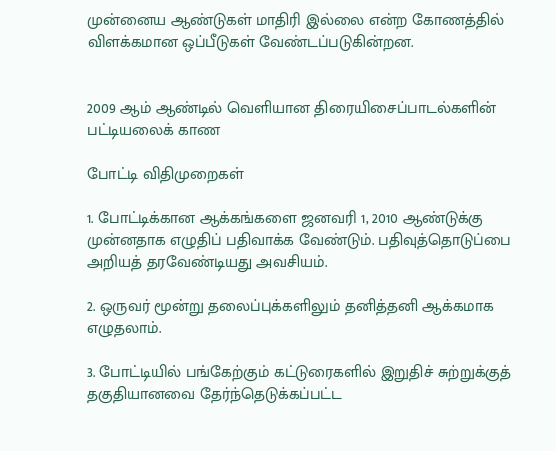முன்னைய ஆண்டுகள் மாதிரி இல்லை என்ற கோணத்தில் விளக்கமான ஒப்பீடுகள் வேண்டப்படுகின்றன.


2009 ஆம் ஆண்டில் வெளியான திரையிசைப்பாடல்களின் பட்டியலைக் காண

போட்டி விதிமுறைகள்

1. போட்டிக்கான ஆக்கங்களை ஜனவரி 1, 2010 ஆண்டுக்கு முன்னதாக எழுதிப் பதிவாக்க வேண்டும். பதிவுத்தொடுப்பை அறியத் தரவேண்டியது அவசியம்.

2. ஒருவர் மூன்று தலைப்புக்களிலும் தனித்தனி ஆக்கமாக எழுதலாம்.

3. போட்டியில் பங்கேற்கும் கட்டுரைகளில் இறுதிச் சுற்றுக்குத் தகுதியானவை தேர்ந்தெடுக்கப்பட்ட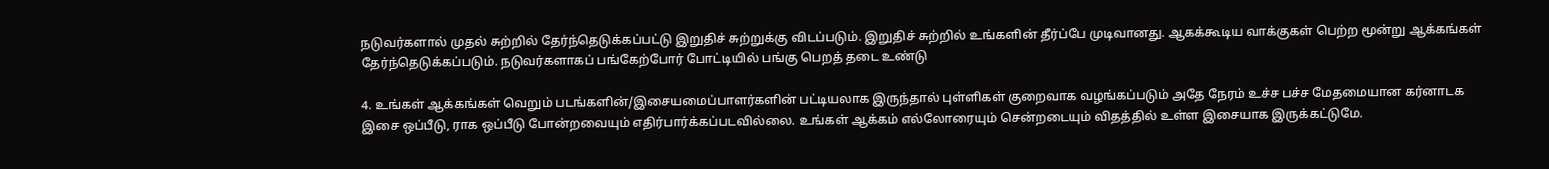நடுவர்களால் முதல் சுற்றில் தேர்ந்தெடுக்கப்பட்டு இறுதிச் சுற்றுக்கு விடப்படும். இறுதிச் சுற்றில் உங்களின் தீர்ப்பே முடிவானது. ஆகக்கூடிய வாக்குகள் பெற்ற மூன்று ஆக்கங்கள் தேர்ந்தெடுக்கப்படும். நடுவர்களாகப் பங்கேற்போர் போட்டியில் பங்கு பெறத் தடை உண்டு

4. உங்கள் ஆக்கங்கள் வெறும் படங்களின்/இசையமைப்பாளர்களின் பட்டியலாக இருந்தால் புள்ளிகள் குறைவாக வழங்கப்படும் அதே நேரம் உச்ச பச்ச மேதமையான கர்னாடக இசை ஒப்பீடு, ராக ஒப்பீடு போன்றவையும் எதிர்பார்க்கப்படவில்லை. உங்கள் ஆக்கம் எல்லோரையும் சென்றடையும் விதத்தில் உள்ள இசையாக இருக்கட்டுமே.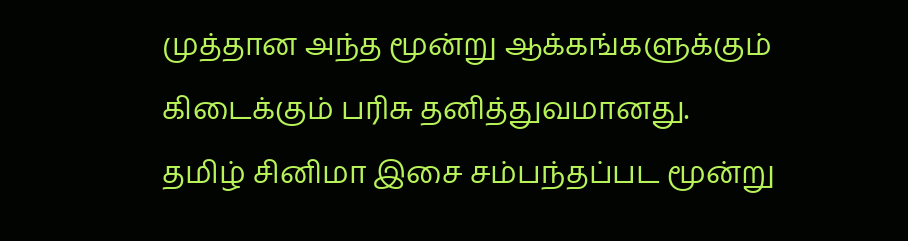முத்தான அந்த மூன்று ஆக்கங்களுக்கும் கிடைக்கும் பரிசு தனித்துவமானது.
தமிழ் சினிமா இசை சம்பந்தப்பட மூன்று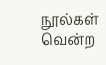நூல்கள் வென்ற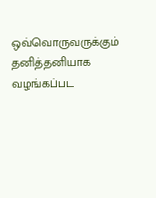ஒவ்வொருவருக்கும் தனித்தனியாக வழங்கப்பட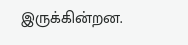இருக்கின்றன.